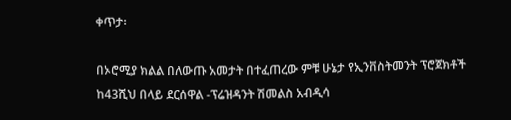ቀጥታ፡

በኦሮሚያ ክልል በለውጡ አመታት በተፈጠረው ምቹ ሁኔታ የኢንቨስትመንት ፕሮጀክቶች ከ43ሺህ በላይ ደርሰዋል -ፕሬዝዳንት ሽመልስ አብዲሳ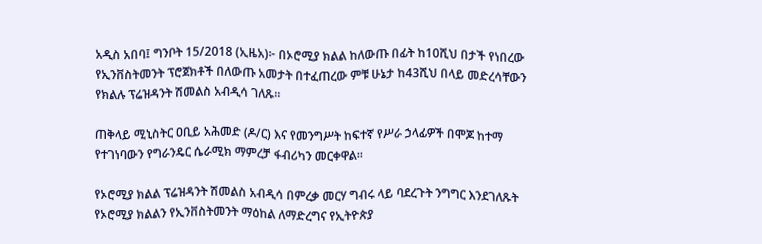አዲስ አበባ፤ ግንቦት 15/2018 (ኢዜአ)፦ በኦሮሚያ ክልል ከለውጡ በፊት ከ10ሺህ በታች የነበረው የኢንቨስትመንት ፕሮጀክቶች በለውጡ አመታት በተፈጠረው ምቹ ሁኔታ ከ43ሺህ በላይ መድረሳቸውን የክልሉ ፕሬዝዳንት ሽመልስ አብዲሳ ገለጹ።

ጠቅላይ ሚኒስትር ዐቢይ አሕመድ (ዶ/ር) እና የመንግሥት ከፍተኛ የሥራ ኃላፊዎች በሞጆ ከተማ የተገነባውን የግራንዴር ሴራሚክ ማምረቻ ፋብሪካን መርቀዋል።

የኦሮሚያ ክልል ፕሬዝዳንት ሽመልስ አብዲሳ በምረቃ መርሃ ግብሩ ላይ ባደረጉት ንግግር እንደገለጹት የኦሮሚያ ክልልን የኢንቨስትመንት ማዕከል ለማድረግና የኢትዮጵያ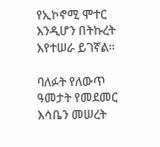የኢኮኖሚ ሞተር እንዲሆን በትኩረት እየተሠራ ይገኛል።

ባለፉት የለውጥ ዓመታት የመደመር እሳቤን መሠረት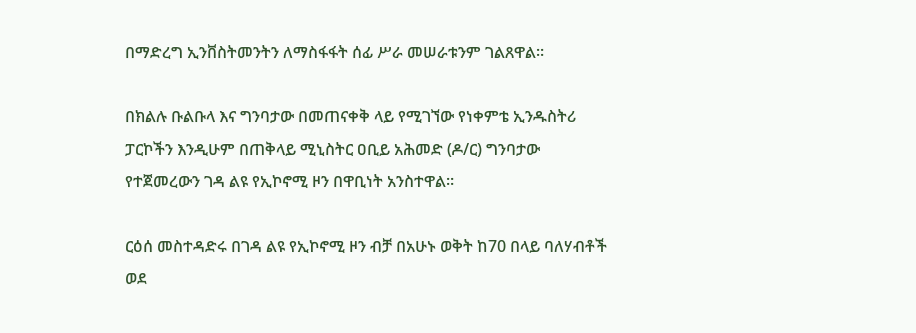በማድረግ ኢንቨስትመንትን ለማስፋፋት ሰፊ ሥራ መሠራቱንም ገልጸዋል።

በክልሉ ቡልቡላ እና ግንባታው በመጠናቀቅ ላይ የሚገኘው የነቀምቴ ኢንዱስትሪ ፓርኮችን እንዲሁም በጠቅላይ ሚኒስትር ዐቢይ አሕመድ (ዶ/ር) ግንባታው የተጀመረውን ገዳ ልዩ የኢኮኖሚ ዞን በዋቢነት አንስተዋል።

ርዕሰ መስተዳድሩ በገዳ ልዩ የኢኮኖሚ ዞን ብቻ በአሁኑ ወቅት ከ70 በላይ ባለሃብቶች ወደ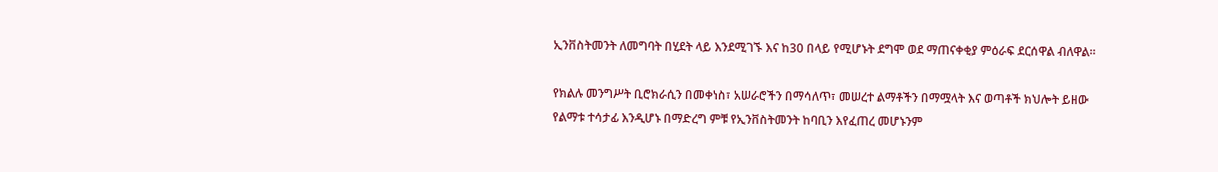ኢንቨስትመንት ለመግባት በሂደት ላይ እንደሚገኙ እና ከ30 በላይ የሚሆኑት ደግሞ ወደ ማጠናቀቂያ ምዕራፍ ደርሰዋል ብለዋል።

የክልሉ መንግሥት ቢሮክራሲን በመቀነስ፣ አሠራሮችን በማሳለጥ፣ መሠረተ ልማቶችን በማሟላት እና ወጣቶች ክህሎት ይዘው የልማቱ ተሳታፊ እንዲሆኑ በማድረግ ምቹ የኢንቨስትመንት ከባቢን እየፈጠረ መሆኑንም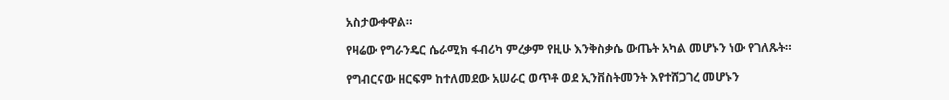አስታውቀዋል።

የዛሬው የግራንዴር ሴራሚክ ፋብሪካ ምረቃም የዚሁ እንቅስቃሴ ውጤት አካል መሆኑን ነው የገለጹት።

የግብርናው ዘርፍም ከተለመደው አሠራር ወጥቶ ወደ ኢንቨስትመንት እየተሸጋገረ መሆኑን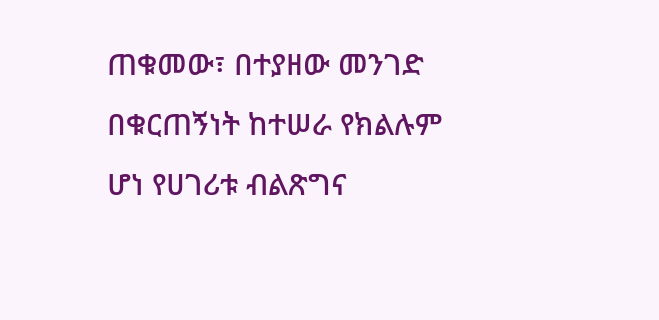ጠቁመው፣ በተያዘው መንገድ በቁርጠኝነት ከተሠራ የክልሉም ሆነ የሀገሪቱ ብልጽግና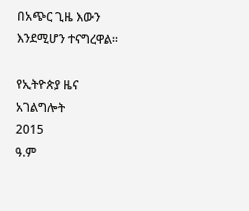በአጭር ጊዜ እውን እንደሚሆን ተናግረዋል።

የኢትዮጵያ ዜና አገልግሎት
2015
ዓ.ም